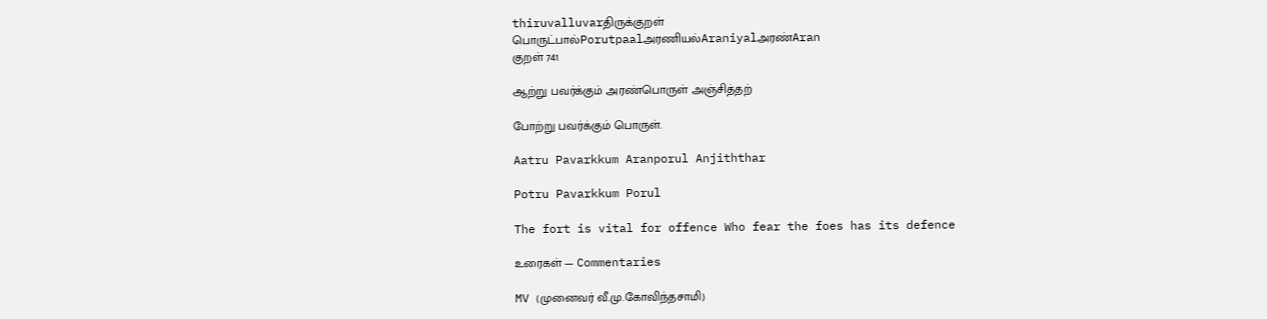thiruvalluvarதிருக்குறள்
பொருட்பால்Porutpaalஅரணியல்Araniyalஅரண்Aran
குறள் 741

ஆற்று பவர்க்கும் அரண்பொருள் அஞ்சித்தற்

போற்று பவர்க்கும் பொருள்.

Aatru Pavarkkum Aranporul Anjiththar

Potru Pavarkkum Porul

The fort is vital for offence Who fear the foes has its defence

உரைகள் — Commentaries

MV (முனைவர் வீ.மு.கோவிந்தசாமி)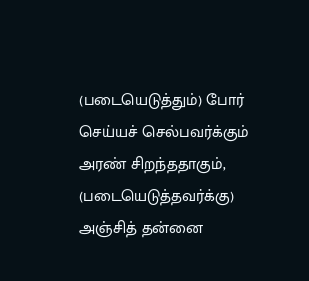(படையெடுத்தும்) போர் செய்யச் செல்பவர்க்கும் அரண் சிறந்ததாகும், (படையெடுத்தவர்க்கு) அஞ்சித் தன்னை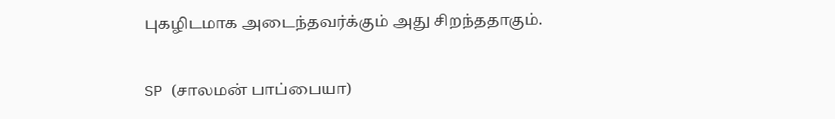புகழிடமாக அடைந்தவர்க்கும் அது சிறந்ததாகும்.

SP (சாலமன் பாப்பையா)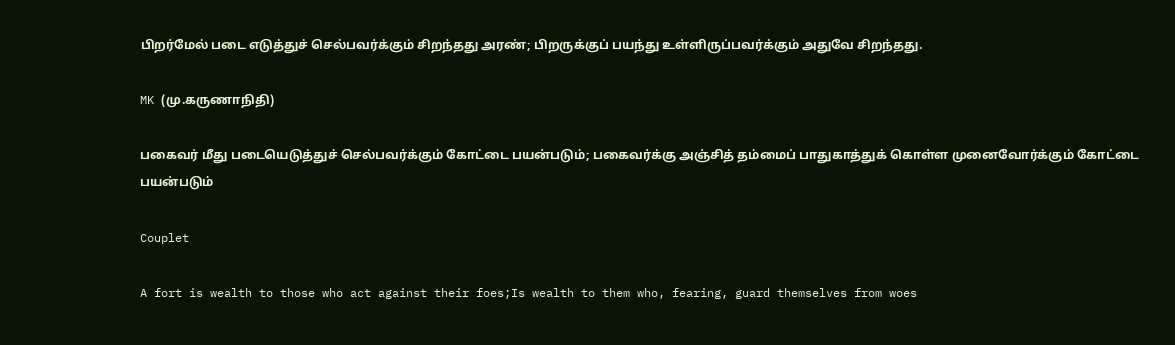பிறர்மேல் படை எடுத்துச் செல்பவர்க்கும் சிறந்தது அரண்; பிறருக்குப் பயந்து உள்ளிருப்பவர்க்கும் அதுவே சிறந்தது.

MK (மு.கருணாநிதி)

பகைவர் மீது படையெடுத்துச் செல்பவர்க்கும் கோட்டை பயன்படும்; பகைவர்க்கு அஞ்சித் தம்மைப் பாதுகாத்துக் கொள்ள முனைவோர்க்கும் கோட்டை பயன்படும்

Couplet

A fort is wealth to those who act against their foes;Is wealth to them who, fearing, guard themselves from woes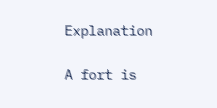Explanation

A fort is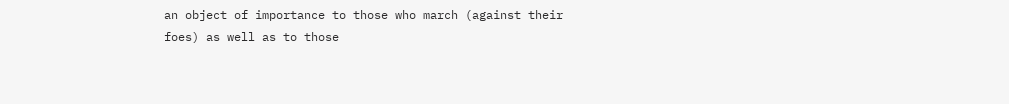an object of importance to those who march (against their foes) as well as to those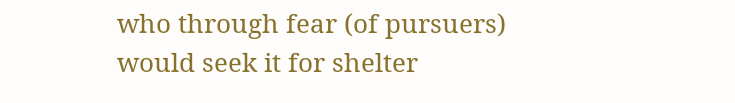who through fear (of pursuers) would seek it for shelter